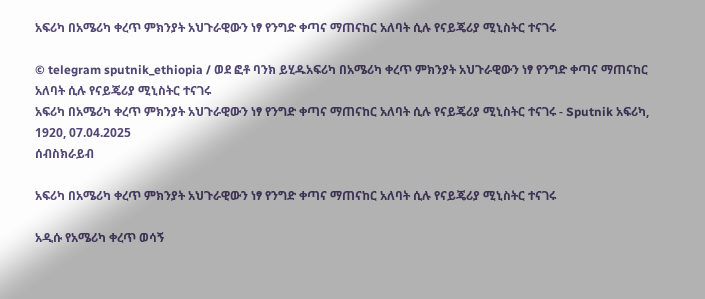አፍሪካ በአሜሪካ ቀረጥ ምክንያት አህጉራዊውን ነፃ የንግድ ቀጣና ማጠናከር አለባት ሲሉ የናይጄሪያ ሚኒስትር ተናገሩ

© telegram sputnik_ethiopia / ወደ ፎቶ ባንክ ይሂዱአፍሪካ በአሜሪካ ቀረጥ ምክንያት አህጉራዊውን ነፃ የንግድ ቀጣና ማጠናከር አለባት ሲሉ የናይጄሪያ ሚኒስትር ተናገሩ
አፍሪካ በአሜሪካ ቀረጥ ምክንያት አህጉራዊውን ነፃ የንግድ ቀጣና ማጠናከር አለባት ሲሉ የናይጄሪያ ሚኒስትር ተናገሩ - Sputnik አፍሪካ, 1920, 07.04.2025
ሰብስክራይብ

አፍሪካ በአሜሪካ ቀረጥ ምክንያት አህጉራዊውን ነፃ የንግድ ቀጣና ማጠናከር አለባት ሲሉ የናይጄሪያ ሚኒስትር ተናገሩ

አዲሱ የአሜሪካ ቀረጥ ወሳኝ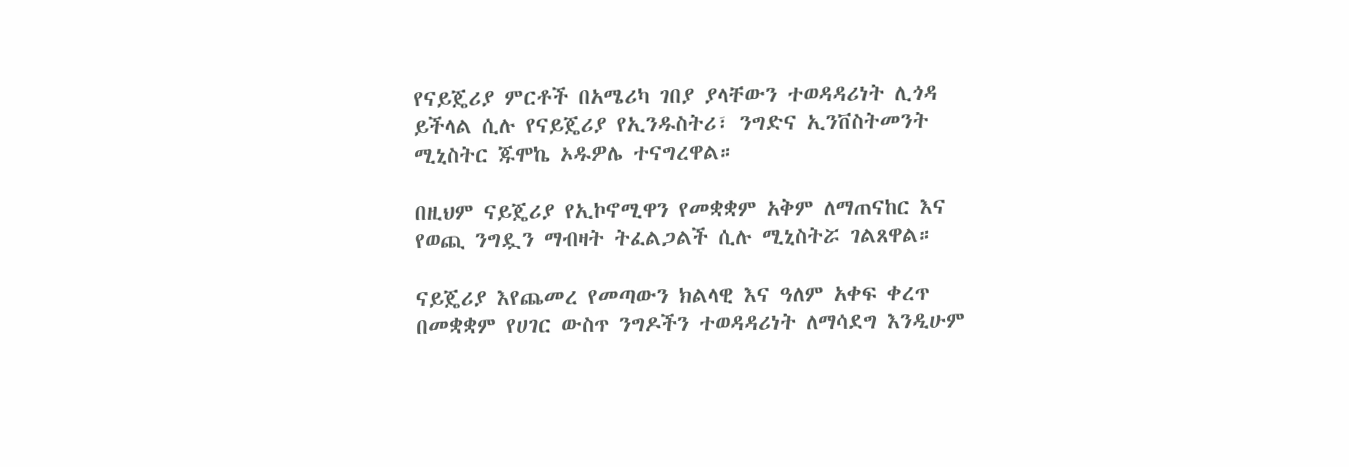የናይጄሪያ ምርቶች በአሜሪካ ገበያ ያላቸውን ተወዳዳሪነት ሊጎዳ ይችላል ሲሉ የናይጄሪያ የኢንዱስትሪ፣ ንግድና ኢንቨስትመንት ሚኒስትር ጁሞኬ ኦዱዎሌ ተናግረዋል።

በዚህም ናይጄሪያ የኢኮኖሚዋን የመቋቋም አቅም ለማጠናከር እና የወጪ ንግዷን ማብዛት ትፈልጋልች ሲሉ ሚኒስትሯ ገልጸዋል።

ናይጄሪያ እየጨመረ የመጣውን ክልላዊ እና ዓለም አቀፍ ቀረጥ በመቋቋም የሀገር ውስጥ ንግዶችን ተወዳዳሪነት ለማሳደግ እንዲሁም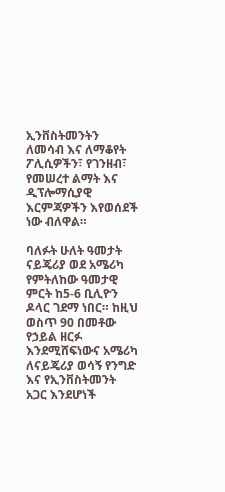ኢንቨስትመንትን ለመሳብ እና ለማቆየት ፖሊሲዎችን፣ የገንዘብ፣ የመሠረተ ልማት እና ዲፕሎማሲያዊ እርምጃዎችን እየወሰደች ነው ብለዋል።

ባለፉት ሁለት ዓመታት ናይጄሪያ ወደ አሜሪካ የምትለከው ዓመታዊ ምርት ከ5-6 ቢሊዮን ዶላር ገደማ ነበር። ከዚህ ወስጥ 90 በመቶው የኃይል ዘርፉ እንደሚሸፍነውና አሜሪካ ለናይጄሪያ ወሳኝ የንግድ እና የኢንቨስትመንት አጋር እንደሆነች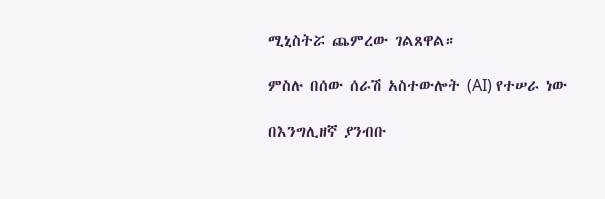ሚኒስትሯ ጨምረው ገልጸዋል።

ምስሉ በሰው ሰራሽ አስተውሎት (AI) የተሠራ ነው

በእንግሊዘኛ ያንብቡ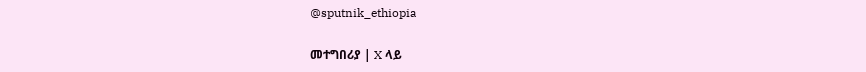@sputnik_ethiopia

መተግበሪያ | X ላይ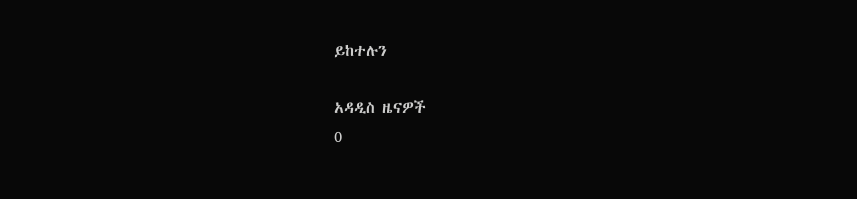ይከተሉን

አዳዲስ ዜናዎች
0